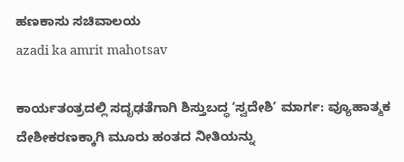ಹಣಕಾಸು ಸಚಿವಾಲಯ
azadi ka amrit mahotsav

ಕಾರ್ಯತಂತ್ರದಲ್ಲಿ ಸದೃಢತೆಗಾಗಿ ಶಿಸ್ತುಬದ್ಧ ʻಸ್ವದೇಶಿʼ ಮಾರ್ಗ: ವ್ಯೂಹಾತ್ಮಕ ದೇಶೀಕರಣಕ್ಕಾಗಿ ಮೂರು ಹಂತದ ನೀತಿಯನ್ನು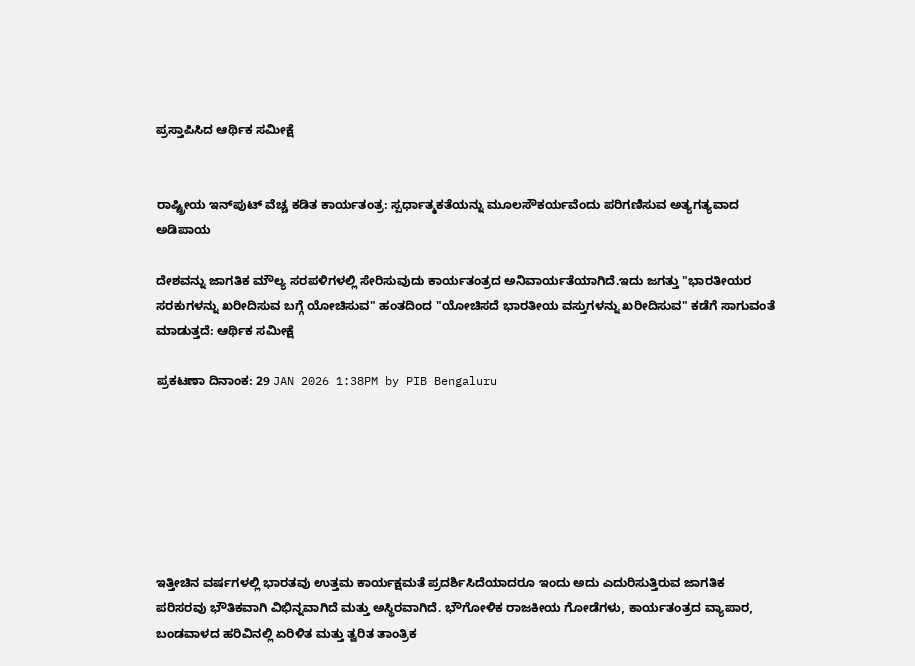ಪ್ರಸ್ತಾಪಿಸಿದ ಆರ್ಥಿಕ ಸಮೀಕ್ಷೆ


ರಾಷ್ಟ್ರೀಯ ಇನ್‌ಪುಟ್‌ ವೆಚ್ಚ ಕಡಿತ ಕಾರ್ಯತಂತ್ರ: ಸ್ಪರ್ಧಾತ್ಮಕತೆಯನ್ನು ಮೂಲಸೌಕರ್ಯವೆಂದು ಪರಿಗಣಿಸುವ ಅತ್ಯಗತ್ಯವಾದ ಅಡಿಪಾಯ

ದೇಶವನ್ನು ಜಾಗತಿಕ ಮೌಲ್ಯ ಸರಪಳಿಗಳಲ್ಲಿ ಸೇರಿಸುವುದು ಕಾರ್ಯತಂತ್ರದ ಅನಿವಾರ್ಯತೆಯಾಗಿದೆ.ಇದು ಜಗತ್ತು "ಭಾರತೀಯರ ಸರಕುಗಳನ್ನು ಖರೀದಿಸುವ ಬಗ್ಗೆ ಯೋಚಿಸುವ" ಹಂತದಿಂದ "ಯೋಚಿಸದೆ ಭಾರತೀಯ ವಸ್ತುಗಳನ್ನು ಖರೀದಿಸುವ" ಕಡೆಗೆ ಸಾಗುವಂತೆ  ಮಾಡುತ್ತದೆ: ಆರ್ಥಿಕ ಸಮೀಕ್ಷೆ

ಪ್ರಕಟಣಾ ದಿನಾಂಕ: 29 JAN 2026 1:38PM by PIB Bengaluru







ಇತ್ತೀಚಿನ ವರ್ಷಗಳಲ್ಲಿ ಭಾರತವು ಉತ್ತಮ ಕಾರ್ಯಕ್ಷಮತೆ ಪ್ರದರ್ಶಿಸಿದೆಯಾದರೂ ಇಂದು ಅದು ಎದುರಿಸುತ್ತಿರುವ ಜಾಗತಿಕ ಪರಿಸರವು ಭೌತಿಕವಾಗಿ ವಿಭಿನ್ನವಾಗಿದೆ ಮತ್ತು ಅಸ್ಥಿರವಾಗಿದೆ. ಭೌಗೋಳಿಕ ರಾಜಕೀಯ ಗೋಡೆಗಳು, ಕಾರ್ಯತಂತ್ರದ ವ್ಯಾಪಾರ, ಬಂಡವಾಳದ ಹರಿವಿನಲ್ಲಿ ಏರಿಳಿತ ಮತ್ತು ತ್ವರಿತ ತಾಂತ್ರಿಕ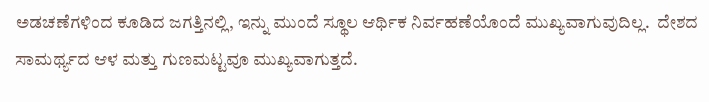ಅಡಚಣೆಗಳಿಂದ ಕೂಡಿದ ಜಗತ್ತಿನಲ್ಲಿ, ಇನ್ನು ಮುಂದೆ ಸ್ಥೂಲ ಆರ್ಥಿಕ ನಿರ್ವಹಣೆಯೊಂದೆ ಮುಖ್ಯವಾಗುವುದಿಲ್ಲ.  ದೇಶದ ಸಾಮರ್ಥ್ಯದ ಆಳ ಮತ್ತು ಗುಣಮಟ್ಟವೂ ಮುಖ್ಯವಾಗುತ್ತದೆ.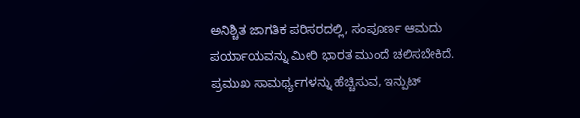ಅನಿಶ್ಚಿತ ಜಾಗತಿಕ ಪರಿಸರದಲ್ಲಿ, ಸಂಪೂರ್ಣ ಆಮದು ಪರ್ಯಾಯವನ್ನು ಮೀರಿ ಭಾರತ ಮುಂದೆ ಚಲಿಸಬೇಕಿದೆ.  ಪ್ರಮುಖ ಸಾಮರ್ಥ್ಯಗಳನ್ನು ಹೆಚ್ಚಿಸುವ, ಇನ್ಪುಟ್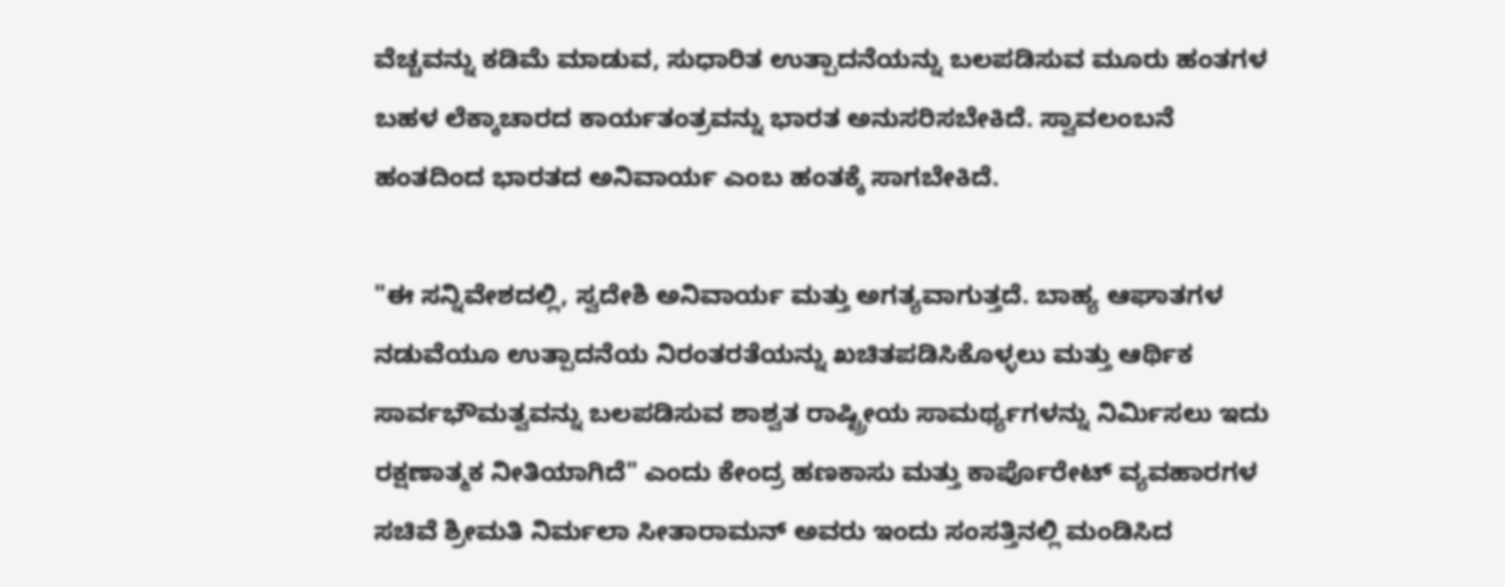ವೆಚ್ಚವನ್ನು ಕಡಿಮೆ ಮಾಡುವ, ಸುಧಾರಿತ ಉತ್ಪಾದನೆಯನ್ನು ಬಲಪಡಿಸುವ ಮೂರು ಹಂತಗಳ ಬಹಳ ಲೆಕ್ಕಾಚಾರದ ಕಾರ್ಯತಂತ್ರವನ್ನು ಭಾರತ ಅನುಸರಿಸಬೇಕಿದೆ. ಸ್ವಾವಲಂಬನೆ ಹಂತದಿಂದ ಭಾರತದ ಅನಿವಾರ್ಯ ಎಂಬ ಹಂತಕ್ಕೆ ಸಾಗಬೇಕಿದೆ.

"ಈ ಸನ್ನಿವೇಶದಲ್ಲಿ, ಸ್ವದೇಶಿ ಅನಿವಾರ್ಯ ಮತ್ತು ಅಗತ್ಯವಾಗುತ್ತದೆ. ಬಾಹ್ಯ ಆಘಾತಗಳ ನಡುವೆಯೂ ಉತ್ಪಾದನೆಯ ನಿರಂತರತೆಯನ್ನು ಖಚಿತಪಡಿಸಿಕೊಳ್ಳಲು ಮತ್ತು ಆರ್ಥಿಕ ಸಾರ್ವಭೌಮತ್ವವನ್ನು ಬಲಪಡಿಸುವ ಶಾಶ್ವತ ರಾಷ್ಟ್ರೀಯ ಸಾಮರ್ಥ್ಯಗಳನ್ನು ನಿರ್ಮಿಸಲು ಇದು ರಕ್ಷಣಾತ್ಮಕ ನೀತಿಯಾಗಿದೆ" ಎಂದು ಕೇಂದ್ರ ಹಣಕಾಸು ಮತ್ತು ಕಾರ್ಪೊರೇಟ್ ವ್ಯವಹಾರಗಳ ಸಚಿವೆ ಶ್ರೀಮತಿ ನಿರ್ಮಲಾ ಸೀತಾರಾಮನ್ ಅವರು ಇಂದು ಸಂಸತ್ತಿನಲ್ಲಿ ಮಂಡಿಸಿದ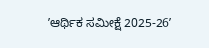ʼಆರ್ಥಿಕ ಸಮೀಕ್ಷೆ 2025-26ʼ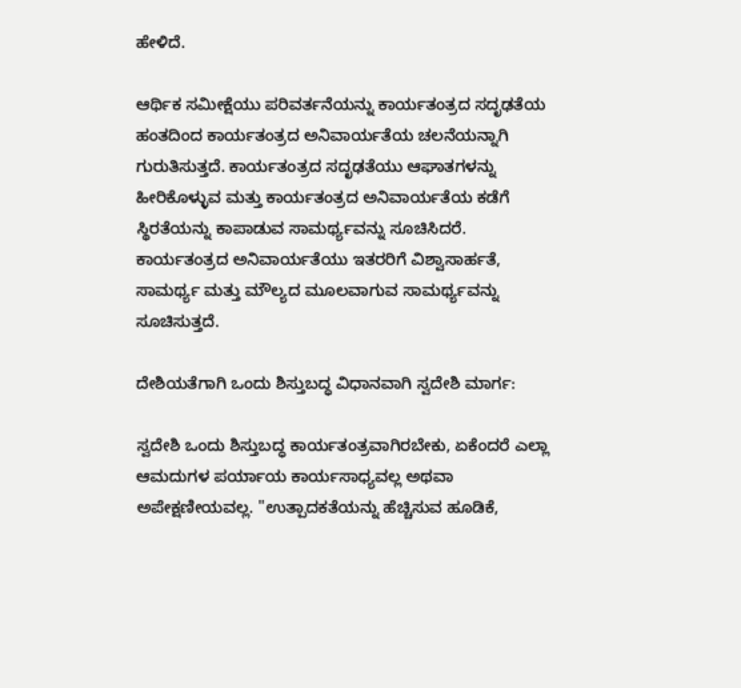ಹೇಳಿದೆ.

ಆರ್ಥಿಕ ಸಮೀಕ್ಷೆಯು ಪರಿವರ್ತನೆಯನ್ನು ಕಾರ್ಯತಂತ್ರದ ಸದೃಢತೆಯ ಹಂತದಿಂದ ಕಾರ್ಯತಂತ್ರದ ಅನಿವಾರ್ಯತೆಯ ಚಲನೆಯನ್ನಾಗಿ ಗುರುತಿಸುತ್ತದೆ. ಕಾರ್ಯತಂತ್ರದ ಸದೃಢತೆಯು ಆಘಾತಗಳನ್ನು ಹೀರಿಕೊಳ್ಳುವ ಮತ್ತು ಕಾರ್ಯತಂತ್ರದ ಅನಿವಾರ್ಯತೆಯ ಕಡೆಗೆ ಸ್ಥಿರತೆಯನ್ನು ಕಾಪಾಡುವ ಸಾಮರ್ಥ್ಯವನ್ನು ಸೂಚಿಸಿದರೆ. ಕಾರ್ಯತಂತ್ರದ ಅನಿವಾರ್ಯತೆಯು ಇತರರಿಗೆ ವಿಶ್ವಾಸಾರ್ಹತೆ, ಸಾಮರ್ಥ್ಯ ಮತ್ತು ಮೌಲ್ಯದ ಮೂಲವಾಗುವ ಸಾಮರ್ಥ್ಯವನ್ನು ಸೂಚಿಸುತ್ತದೆ.

ದೇಶಿಯತೆಗಾಗಿ ಒಂದು ಶಿಸ್ತುಬದ್ಧ ವಿಧಾನವಾಗಿ ಸ್ವದೇಶಿ ಮಾರ್ಗ:

ಸ್ವದೇಶಿ ಒಂದು ಶಿಸ್ತುಬದ್ಧ ಕಾರ್ಯತಂತ್ರವಾಗಿರಬೇಕು, ಏಕೆಂದರೆ ಎಲ್ಲಾ ಆಮದುಗಳ ಪರ್ಯಾಯ ಕಾರ್ಯಸಾಧ್ಯವಲ್ಲ ಅಥವಾ ಅಪೇಕ್ಷಣೀಯವಲ್ಲ. "ಉತ್ಪಾದಕತೆಯನ್ನು ಹೆಚ್ಚಿಸುವ ಹೂಡಿಕೆ,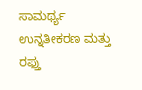ಸಾಮರ್ಥ್ಯ ಉನ್ನತೀಕರಣ ಮತ್ತು ರಫ್ತು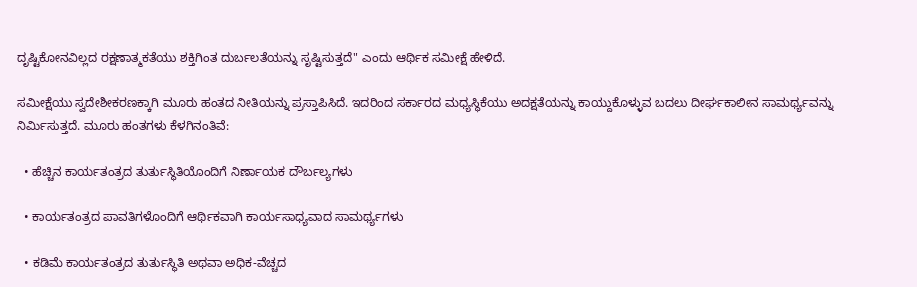ದೃಷ್ಟಿಕೋನವಿಲ್ಲದ ರಕ್ಷಣಾತ್ಮಕತೆಯು ಶಕ್ತಿಗಿಂತ ದುರ್ಬಲತೆಯನ್ನು ಸೃಷ್ಟಿಸುತ್ತದೆ" ಎಂದು ಆರ್ಥಿಕ ಸಮೀಕ್ಷೆ ಹೇಳಿದೆ.

ಸಮೀಕ್ಷೆಯು ಸ್ವದೇಶೀಕರಣಕ್ಕಾಗಿ ಮೂರು ಹಂತದ ನೀತಿಯನ್ನು ಪ್ರಸ್ತಾಪಿಸಿದೆ. ಇದರಿಂದ ಸರ್ಕಾರದ ಮಧ್ಯಸ್ಥಿಕೆಯು ಅದಕ್ಷತೆಯನ್ನು ಕಾಯ್ದುಕೊಳ್ಳುವ ಬದಲು ದೀರ್ಘಕಾಲೀನ ಸಾಮರ್ಥ್ಯವನ್ನು ನಿರ್ಮಿಸುತ್ತದೆ. ಮೂರು ಹಂತಗಳು ಕೆಳಗಿನಂತಿವೆ:

  • ಹೆಚ್ಚಿನ ಕಾರ್ಯತಂತ್ರದ ತುರ್ತುಸ್ಥಿತಿಯೊಂದಿಗೆ ನಿರ್ಣಾಯಕ ದೌರ್ಬಲ್ಯಗಳು

  • ಕಾರ್ಯತಂತ್ರದ ಪಾವತಿಗಳೊಂದಿಗೆ ಆರ್ಥಿಕವಾಗಿ ಕಾರ್ಯಸಾಧ್ಯವಾದ ಸಾಮರ್ಥ್ಯಗಳು

  • ಕಡಿಮೆ ಕಾರ್ಯತಂತ್ರದ ತುರ್ತುಸ್ಥಿತಿ ಅಥವಾ ಅಧಿಕ-ವೆಚ್ಚದ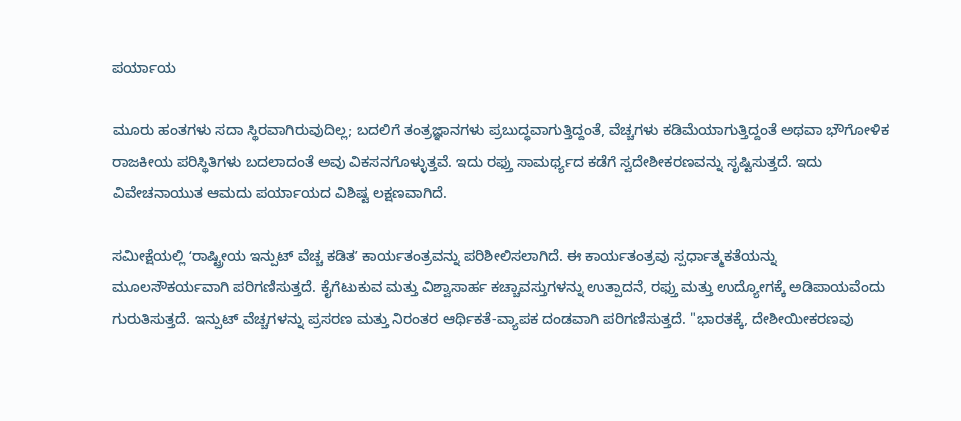ಪರ್ಯಾಯ

ಮೂರು ಹಂತಗಳು ಸದಾ ಸ್ಥಿರವಾಗಿರುವುದಿಲ್ಲ; ಬದಲಿಗೆ ತಂತ್ರಜ್ಞಾನಗಳು ಪ್ರಬುದ್ಧವಾಗುತ್ತಿದ್ದಂತೆ, ವೆಚ್ಚಗಳು ಕಡಿಮೆಯಾಗುತ್ತಿದ್ದಂತೆ ಅಥವಾ ಭೌಗೋಳಿಕ ರಾಜಕೀಯ ಪರಿಸ್ಥಿತಿಗಳು ಬದಲಾದಂತೆ ಅವು ವಿಕಸನಗೊಳ್ಳುತ್ತವೆ. ಇದು ರಫ್ತು ಸಾಮರ್ಥ್ಯದ ಕಡೆಗೆ ಸ್ವದೇಶೀಕರಣವನ್ನು ಸೃಷ್ಟಿಸುತ್ತದೆ. ಇದು ವಿವೇಚನಾಯುತ ಆಮದು ಪರ್ಯಾಯದ ವಿಶಿಷ್ಟ ಲಕ್ಷಣವಾಗಿದೆ.

ಸಮೀಕ್ಷೆಯಲ್ಲಿ ʻರಾಷ್ಟ್ರೀಯ ಇನ್ಪುಟ್ ವೆಚ್ಚ ಕಡಿತʼ ಕಾರ್ಯತಂತ್ರವನ್ನು ಪರಿಶೀಲಿಸಲಾಗಿದೆ. ಈ ಕಾರ್ಯತಂತ್ರವು ಸ್ಪರ್ಧಾತ್ಮಕತೆಯನ್ನು ಮೂಲಸೌಕರ್ಯವಾಗಿ ಪರಿಗಣಿಸುತ್ತದೆ. ಕೈಗೆಟುಕುವ ಮತ್ತು ವಿಶ್ವಾಸಾರ್ಹ ಕಚ್ಚಾವಸ್ತುಗಳನ್ನು ಉತ್ಪಾದನೆ, ರಫ್ತು ಮತ್ತು ಉದ್ಯೋಗಕ್ಕೆ ಅಡಿಪಾಯವೆಂದು ಗುರುತಿಸುತ್ತದೆ. ಇನ್ಪುಟ್ ವೆಚ್ಚಗಳನ್ನು ಪ್ರಸರಣ ಮತ್ತು ನಿರಂತರ ಆರ್ಥಿಕತೆ-ವ್ಯಾಪಕ ದಂಡವಾಗಿ ಪರಿಗಣಿಸುತ್ತದೆ. "ಭಾರತಕ್ಕೆ, ದೇಶೀಯೀಕರಣವು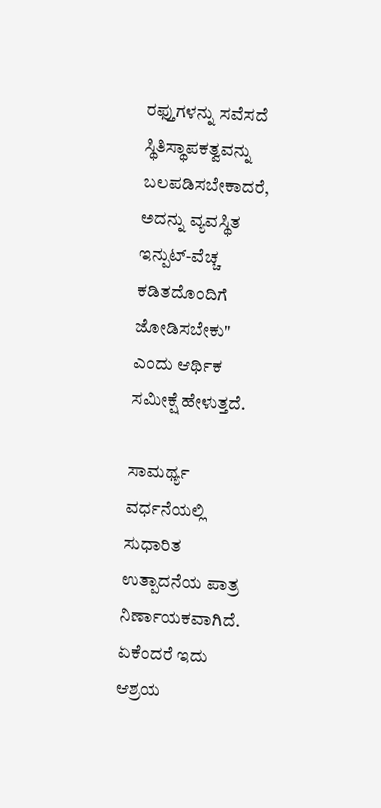ರಫ್ತುಗಳನ್ನು ಸವೆಸದೆ ಸ್ಥಿತಿಸ್ಥಾಪಕತ್ವವನ್ನು ಬಲಪಡಿಸಬೇಕಾದರೆ, ಅದನ್ನು ವ್ಯವಸ್ಥಿತ ಇನ್ಪುಟ್-ವೆಚ್ಚ ಕಡಿತದೊಂದಿಗೆ ಜೋಡಿಸಬೇಕು" ಎಂದು ಆರ್ಥಿಕ ಸಮೀಕ್ಷೆ ಹೇಳುತ್ತದೆ.

ಸಾಮರ್ಥ್ಯ ವರ್ಧನೆಯಲ್ಲಿ ಸುಧಾರಿತ ಉತ್ಪಾದನೆಯ ಪಾತ್ರ ನಿರ್ಣಾಯಕವಾಗಿದೆ. ಏಕೆಂದರೆ ಇದು ಆಶ್ರಯ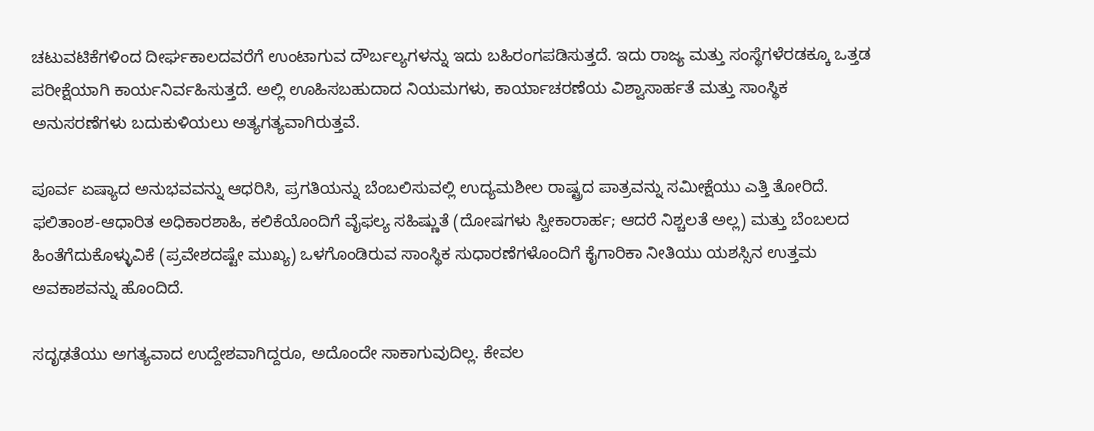ಚಟುವಟಿಕೆಗಳಿಂದ ದೀರ್ಘಕಾಲದವರೆಗೆ ಉಂಟಾಗುವ ದೌರ್ಬಲ್ಯಗಳನ್ನು ಇದು ಬಹಿರಂಗಪಡಿಸುತ್ತದೆ. ಇದು ರಾಜ್ಯ ಮತ್ತು ಸಂಸ್ಥೆಗಳೆರಡಕ್ಕೂ ಒತ್ತಡ ಪರೀಕ್ಷೆಯಾಗಿ ಕಾರ್ಯನಿರ್ವಹಿಸುತ್ತದೆ. ಅಲ್ಲಿ ಊಹಿಸಬಹುದಾದ ನಿಯಮಗಳು, ಕಾರ್ಯಾಚರಣೆಯ ವಿಶ್ವಾಸಾರ್ಹತೆ ಮತ್ತು ಸಾಂಸ್ಥಿಕ ಅನುಸರಣೆಗಳು ಬದುಕುಳಿಯಲು ಅತ್ಯಗತ್ಯವಾಗಿರುತ್ತವೆ.

ಪೂರ್ವ ಏಷ್ಯಾದ ಅನುಭವವನ್ನು ಆಧರಿಸಿ, ಪ್ರಗತಿಯನ್ನು ಬೆಂಬಲಿಸುವಲ್ಲಿ ಉದ್ಯಮಶೀಲ ರಾಷ್ಟ್ರದ ಪಾತ್ರವನ್ನು ಸಮೀಕ್ಷೆಯು ಎತ್ತಿ ತೋರಿದೆ. ಫಲಿತಾಂಶ-ಆಧಾರಿತ ಅಧಿಕಾರಶಾಹಿ, ಕಲಿಕೆಯೊಂದಿಗೆ ವೈಫಲ್ಯ ಸಹಿಷ್ಣುತೆ (ದೋಷಗಳು ಸ್ವೀಕಾರಾರ್ಹ; ಆದರೆ ನಿಶ್ಚಲತೆ ಅಲ್ಲ) ಮತ್ತು ಬೆಂಬಲದ ಹಿಂತೆಗೆದುಕೊಳ್ಳುವಿಕೆ (ಪ್ರವೇಶದಷ್ಟೇ ಮುಖ್ಯ) ಒಳಗೊಂಡಿರುವ ಸಾಂಸ್ಥಿಕ ಸುಧಾರಣೆಗಳೊಂದಿಗೆ ಕೈಗಾರಿಕಾ ನೀತಿಯು ಯಶಸ್ಸಿನ ಉತ್ತಮ ಅವಕಾಶವನ್ನು ಹೊಂದಿದೆ.

ಸದೃಢತೆಯು ಅಗತ್ಯವಾದ ಉದ್ದೇಶವಾಗಿದ್ದರೂ, ಅದೊಂದೇ ಸಾಕಾಗುವುದಿಲ್ಲ. ಕೇವಲ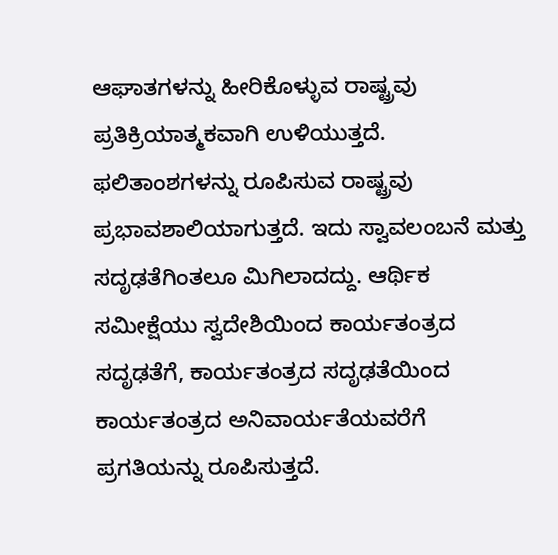ಆಘಾತಗಳನ್ನು ಹೀರಿಕೊಳ್ಳುವ ರಾಷ್ಟ್ರವು ಪ್ರತಿಕ್ರಿಯಾತ್ಮಕವಾಗಿ ಉಳಿಯುತ್ತದೆ. ಫಲಿತಾಂಶಗಳನ್ನು ರೂಪಿಸುವ ರಾಷ್ಟ್ರವು ಪ್ರಭಾವಶಾಲಿಯಾಗುತ್ತದೆ. ಇದು ಸ್ವಾವಲಂಬನೆ ಮತ್ತು ಸದೃಢತೆಗಿಂತಲೂ ಮಿಗಿಲಾದದ್ದು. ಆರ್ಥಿಕ ಸಮೀಕ್ಷೆಯು ಸ್ವದೇಶಿಯಿಂದ ಕಾರ್ಯತಂತ್ರದ ಸದೃಢತೆಗೆ, ಕಾರ್ಯತಂತ್ರದ ಸದೃಢತೆಯಿಂದ ಕಾರ್ಯತಂತ್ರದ ಅನಿವಾರ್ಯತೆಯವರೆಗೆ ಪ್ರಗತಿಯನ್ನು ರೂಪಿಸುತ್ತದೆ.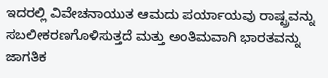ಇದರಲ್ಲಿ ವಿವೇಚನಾಯುತ ಆಮದು ಪರ್ಯಾಯವು ರಾಷ್ಟ್ರವನ್ನು ಸಬಲೀಕರಣಗೊಳಿಸುತ್ತದೆ ಮತ್ತು ಅಂತಿಮವಾಗಿ ಭಾರತವನ್ನು ಜಾಗತಿಕ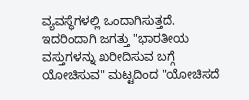ವ್ಯವಸ್ಥೆಗಳಲ್ಲಿ ಒಂದಾಗಿಸುತ್ತದೆ. ಇದರಿಂದಾಗಿ ಜಗತ್ತು "ಭಾರತೀಯ ವಸ್ತುಗಳನ್ನು ಖರೀದಿಸುವ ಬಗ್ಗೆ ಯೋಚಿಸುವ" ಮಟ್ಟದಿಂದ "ಯೋಚಿಸದೆ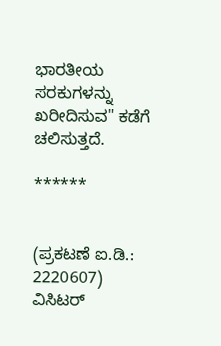ಭಾರತೀಯ ಸರಕುಗಳನ್ನು ಖರೀದಿಸುವ" ಕಡೆಗೆ ಚಲಿಸುತ್ತದೆ.

******


(ಪ್ರಕಟಣೆ ಐ.ಡಿ.: 2220607) ವಿಸಿಟರ್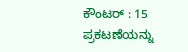ಕೌಂಟರ್ : 15
ಪ್ರಕಟಣೆಯನ್ನು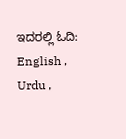ಇದರಲ್ಲಿ ಓದಿ: English , Urdu ,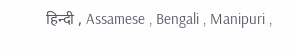हिन्दी , Assamese , Bengali , Manipuri ,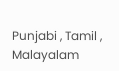Punjabi , Tamil , Malayalam